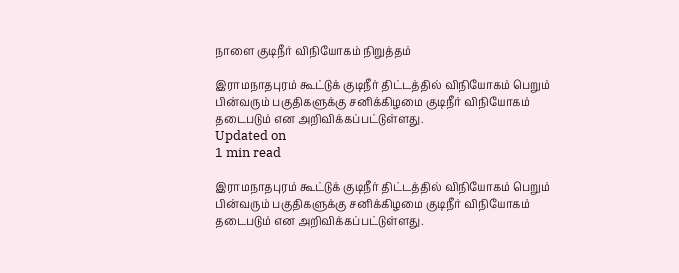நாளை குடிநீர் விநியோகம் நிறுத்தம்

இராமநாதபுரம் கூட்டுக் குடிநீர் திட்டத்தில் விநியோகம் பெறும் பின்வரும் பகுதிகளுக்கு சனிக்கிழமை குடிநீர் விநியோகம் தடைபடும் என அறிவிக்கப்பட்டுள்ளது.
Updated on
1 min read

இராமநாதபுரம் கூட்டுக் குடிநீர் திட்டத்தில் விநியோகம் பெறும் பின்வரும் பகுதிகளுக்கு சனிக்கிழமை குடிநீர் விநியோகம் தடைபடும் என அறிவிக்கப்பட்டுள்ளது.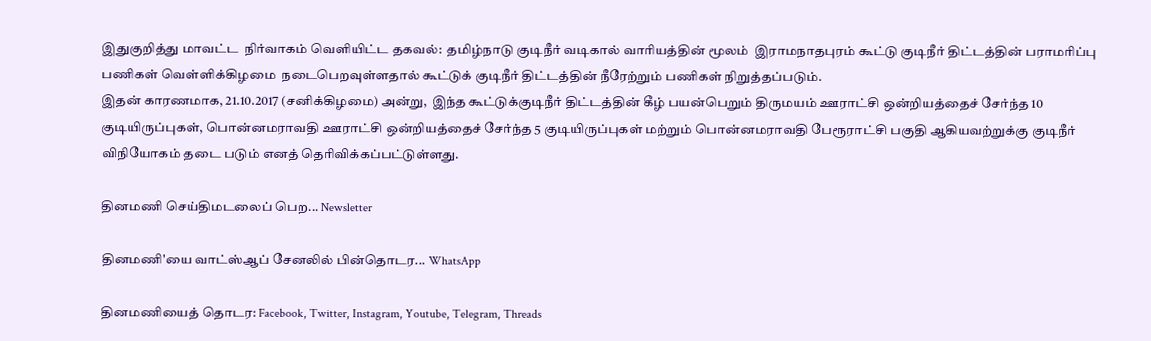இதுகுறித்து மாவட்ட  நிர்வாகம் வெளியிட்ட தகவல்:  தமிழ்நாடு குடிநீர் வடிகால் வாரியத்தின் மூலம்  இராமநாதபுரம் கூட்டு குடிநீர் திட்டத்தின் பராமரிப்பு பணிகள் வெள்ளிக்கிழமை  நடைபெறவுள்ளதால் கூட்டுக் குடிநீர் திட்டத்தின் நீரேற்றும் பணிகள் நிறுத்தப்படும்.
இதன் காரணமாக, 21.10.2017 (சனிக்கிழமை) அன்று,  இந்த கூட்டுக்குடிநீர் திட்டத்தின் கீழ் பயன்பெறும் திருமயம் ஊராட்சி ஒன்றியத்தைச் சேர்ந்த 10 குடியிருப்புகள், பொன்னமராவதி ஊராட்சி ஒன்றியத்தைச் சேர்ந்த 5 குடியிருப்புகள் மற்றும் பொன்னமராவதி பேரூராட்சி பகுதி ஆகியவற்றுக்கு குடிநீர்  விநியோகம் தடை படும் எனத் தெரிவிக்கப்பட்டுள்ளது.

தினமணி செய்திமடலைப் பெற... Newsletter

தினமணி'யை வாட்ஸ்ஆப் சேனலில் பின்தொடர... WhatsApp

தினமணியைத் தொடர: Facebook, Twitter, Instagram, Youtube, Telegram, Threads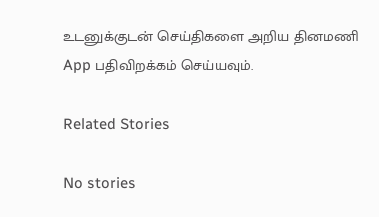உடனுக்குடன் செய்திகளை அறிய தினமணி App பதிவிறக்கம் செய்யவும்.

Related Stories

No stories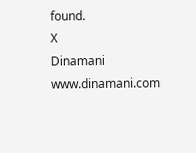found.
X
Dinamani
www.dinamani.com